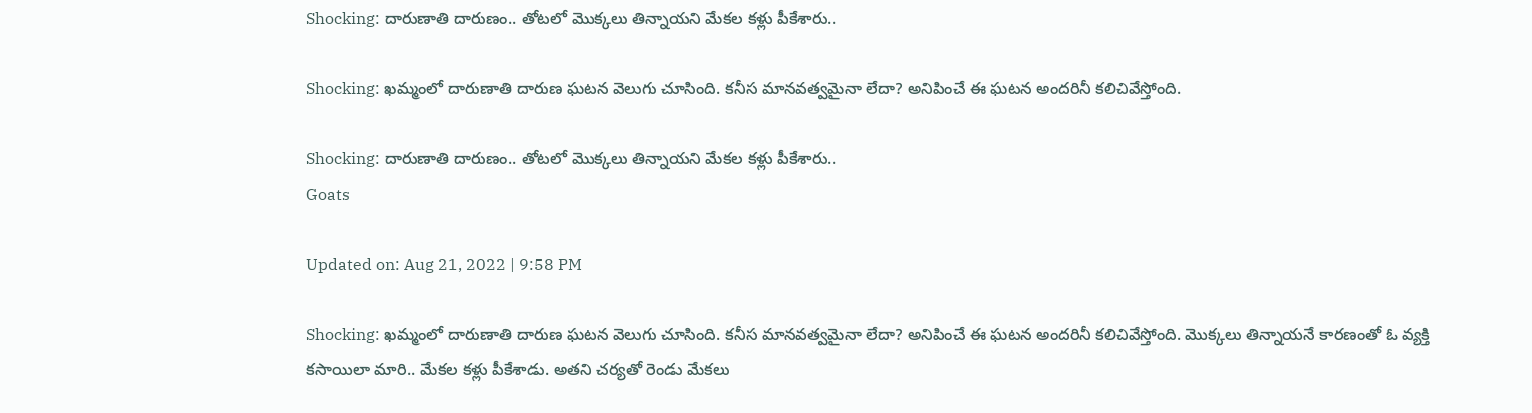Shocking: దారుణాతి దారుణం.. తోటలో మొక్కలు తిన్నాయని మేకల కళ్లు పీకేశారు..

Shocking: ఖమ్మంలో దారుణాతి దారుణ ఘటన వెలుగు చూసింది. కనీస మానవత్వమైనా లేదా? అనిపించే ఈ ఘటన అందరినీ కలిచివేస్తోంది.

Shocking: దారుణాతి దారుణం.. తోటలో మొక్కలు తిన్నాయని మేకల కళ్లు పీకేశారు..
Goats

Updated on: Aug 21, 2022 | 9:58 PM

Shocking: ఖమ్మంలో దారుణాతి దారుణ ఘటన వెలుగు చూసింది. కనీస మానవత్వమైనా లేదా? అనిపించే ఈ ఘటన అందరినీ కలిచివేస్తోంది. మొక్కలు తిన్నాయనే కారణంతో ఓ వ్యక్తి కసాయిలా మారి.. మేకల కళ్లు పీకేశాడు. అతని చర్యతో రెండు మేకలు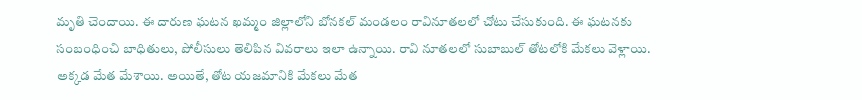మృతి చెందాయి. ఈ దారుణ ఘటన ఖమ్మం జిల్లాలోని బోనకల్ మండలం రావినూతలలో చోటు చేసుకుంది. ఈ ఘటనకు సంబంధించి బాధితులు, పోలీసులు తెలిపిన వివరాలు ఇలా ఉన్నాయి. రావి నూతలలో సుబాబుల్ తోటలోకి మేకలు వెళ్లాయి. అక్కడ మేత మేశాయి. అయితే, తోట యజమానికి మేకలు మేత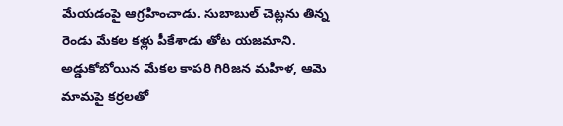మేయడంపై ఆగ్రహించాడు. సుబాబుల్ చెట్లను తిన్న రెండు మేకల కళ్లు పీకేశాడు తోట యజమాని. అడ్డుకోబోయిన మేకల కాపరి గిరిజన మహిళ, ఆమె మామపై కర్రలతో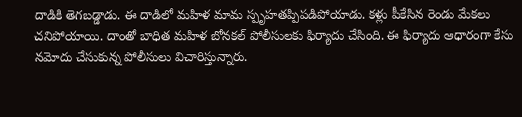దాడికి తెగబడ్డాడు. ఈ దాడిలో మహిళ మామ స్పృహతప్పిపడిపోయాడు. కళ్లు పీకేసిన రెండు మేకలు చనిపోయాయి. దాంతో బాధిత మహిళ బోనకల్ పోలీసులకు ఫిర్యాదు చేసింది. ఈ ఫిర్యాదు ఆధారంగా కేసు నమోదు చేసుకున్న పోలీసులు విచారిస్తున్నారు.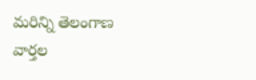మరిన్ని తెలంగాణ వార్తల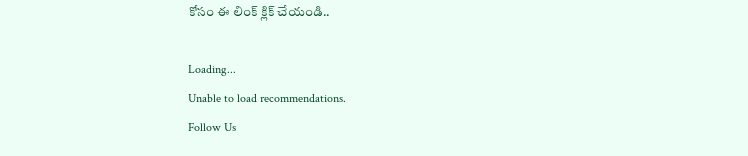కోసం ఈ లింక్ క్లిక్ చేయండి..

Loading...
Unable to load recommendations.
Follow Us